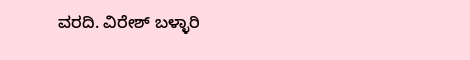ವರದಿ. ವಿರೇಶ್ ಬಳ್ಳಾರಿ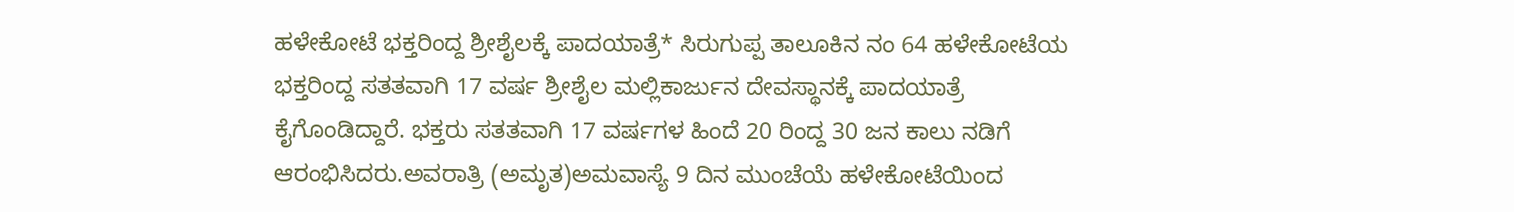ಹಳೇಕೋಟೆ ಭಕ್ತರಿಂದ್ದ ಶ್ರೀಶೈಲಕ್ಕೆ ಪಾದಯಾತ್ರೆ* ಸಿರುಗುಪ್ಪ ತಾಲೂಕಿನ ನಂ 64 ಹಳೇಕೋಟೆಯ ಭಕ್ತರಿಂದ್ದ ಸತತವಾಗಿ 17 ವರ್ಷ ಶ್ರೀಶೈಲ ಮಲ್ಲಿಕಾರ್ಜುನ ದೇವಸ್ಥಾನಕ್ಕೆ ಪಾದಯಾತ್ರೆ ಕೈಗೊಂಡಿದ್ದಾರೆ. ಭಕ್ತರು ಸತತವಾಗಿ 17 ವರ್ಷಗಳ ಹಿಂದೆ 20 ರಿಂದ್ದ 30 ಜನ ಕಾಲು ನಡಿಗೆ ಆರಂಭಿಸಿದರು.ಅವರಾತ್ರಿ (ಅಮೃತ)ಅಮವಾಸ್ಯೆ 9 ದಿನ ಮುಂಚೆಯೆ ಹಳೇಕೋಟೆಯಿಂದ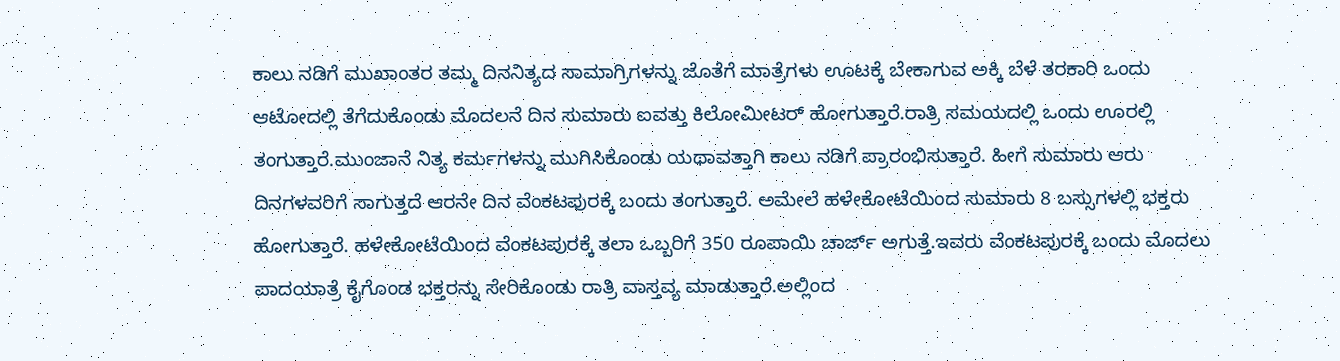ಕಾಲು ನಡಿಗೆ ಮುಖಾಂತರ ತಮ್ಮ ದಿನನಿತ್ಯದ ಸಾಮಾಗ್ರಿಗಳನ್ನು ಜೊತೆಗೆ ಮಾತ್ರೆಗಳು ಊಟಕ್ಕೆ ಬೇಕಾಗುವ ಅಕ್ಕಿ ಬೆಳೆ ತರಕಾರಿ ಒಂದು ಆಟೋದಲ್ಲಿ ತೆಗೆದುಕೊಂಡು ಮೊದಲನೆ ದಿನ ಸುಮಾರು ಐವತ್ತು ಕಿಲೋಮೀಟರ್ ಹೋಗುತ್ತಾರೆ.ರಾತ್ರಿ ಸಮಯದಲ್ಲಿ ಒಂದು ಊರಲ್ಲಿ ತಂಗುತ್ತಾರೆ.ಮುಂಜಾನೆ ನಿತ್ಯ ಕರ್ಮಗಳನ್ನು ಮುಗಿಸಿಕೊಂಡು ಯಥಾವತ್ತಾಗಿ ಕಾಲು ನಡಿಗೆ ಪ್ರಾರಂಭಿಸುತ್ತಾರೆ. ಹೀಗೆ ಸುಮಾರು ಆರು ದಿನಗಳವರಿಗೆ ಸಾಗುತ್ತದೆ ಆರನೇ ದಿನ ವೆಂಕಟಪುರಕ್ಕೆ ಬಂದು ತಂಗುತ್ತಾರೆ. ಅಮೇಲೆ ಹಳೇಕೋಟೆಯಿಂದ ಸುಮಾರು 8 ಬಸ್ಸುಗಳಲ್ಲಿ ಭಕ್ತರು ಹೋಗುತ್ತಾರೆ. ಹಳೇಕೋಟೆಯಿಂದ ವೆಂಕಟಪುರಕ್ಕೆ ತಲಾ ಒಬ್ಬರಿಗೆ 350 ರೂಪಾಯಿ ಚಾರ್ಜ್ ಅಗುತ್ತೆ.ಇವರು ವೆಂಕಟಪುರಕ್ಕೆ ಬಂದು ಮೊದಲು ಪಾದಯಾತ್ರೆ ಕೈಗೊಂಡ ಭಕ್ತರನ್ನು ಸೇರಿಕೊಂಡು ರಾತ್ರಿ ವಾಸ್ತವ್ಯ ಮಾಡುತ್ತಾರೆ.ಅಲ್ಲಿಂದ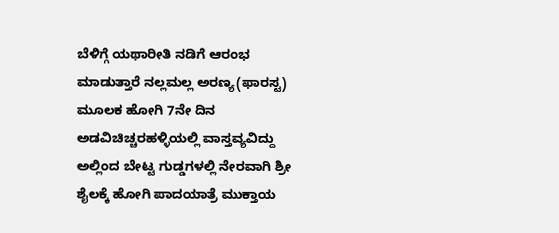ಬೆಳಿಗ್ಗೆ ಯಥಾರೀತಿ ನಡಿಗೆ ಆರಂಭ ಮಾಡುತ್ತಾರೆ ನಲ್ಲಮಲ್ಲ ಅರಣ್ಯ(ಫಾರಸ್ಟ) ಮೂಲಕ ಹೋಗಿ 7ನೇ ದಿನ ಅಡವಿಚಿಚ್ಚರಹಳ್ಳಿಯಲ್ಲಿ ವಾಸ್ತವ್ಯವಿದ್ದು ಅಲ್ಲಿಂದ ಬೇಟ್ಟ ಗುಡ್ಡಗಳಲ್ಲಿ ನೇರವಾಗಿ ಶ್ರೀ ಶೈಲಕ್ಕೆ ಹೋಗಿ ಪಾದಯಾತ್ರೆ ಮುಕ್ತಾಯ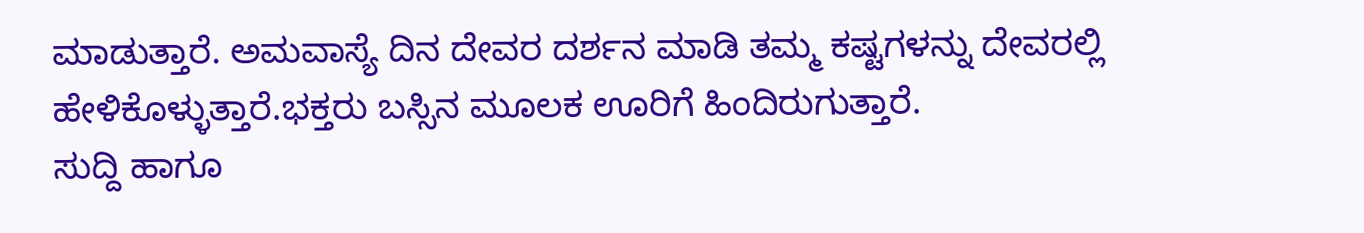ಮಾಡುತ್ತಾರೆ. ಅಮವಾಸ್ಯೆ ದಿನ ದೇವರ ದರ್ಶನ ಮಾಡಿ ತಮ್ಮ ಕಷ್ಟಗಳನ್ನು ದೇವರಲ್ಲಿ ಹೇಳಿಕೊಳ್ಳುತ್ತಾರೆ.ಭಕ್ತರು ಬಸ್ಸಿನ ಮೂಲಕ ಊರಿಗೆ ಹಿಂದಿರುಗುತ್ತಾರೆ.
ಸುದ್ದಿ ಹಾಗೂ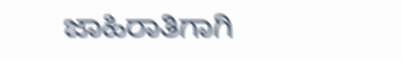ಜಾಹಿರಾತಿಗಾಗಿ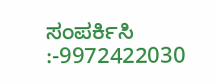ಸಂಪರ್ಕಿಸಿ :-9972422030